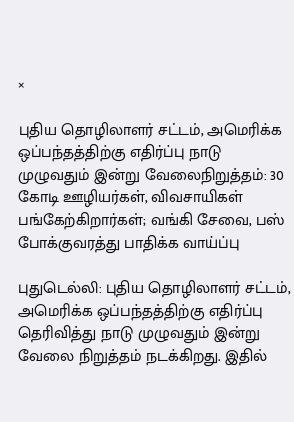×

புதிய தொழிலாளர் சட்டம், அமெரிக்க ஒப்பந்தத்திற்கு எதிர்ப்பு நாடு முழுவதும் இன்று வேலைநிறுத்தம்: 30 கோடி ஊழியர்கள், விவசாயிகள் பங்கேற்கிறார்கள்; வங்கி சேவை, பஸ் போக்குவரத்து பாதிக்க வாய்ப்பு

புதுடெல்லி: புதிய தொழிலாளர் சட்டம், அமெரிக்க ஒப்பந்தத்திற்கு எதிர்ப்பு தெரிவித்து நாடு முழுவதும் இன்று வேலை நிறுத்தம் நடக்கிறது. இதில்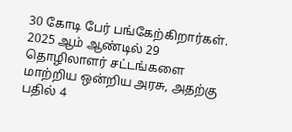30 கோடி பேர் பங்கேற்கிறார்கள். 2025 ஆம் ஆண்டில் 29 தொழிலாளர் சட்டங்களை மாற்றிய ஒன்றிய அரசு, அதற்கு பதில் 4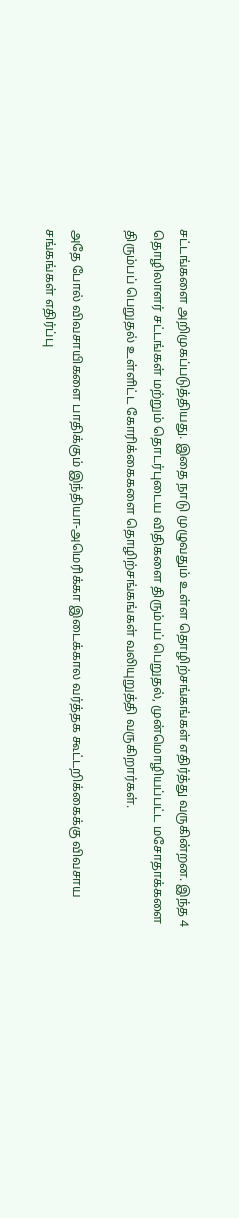சட்டங்களை அறிமுகப்படுத்தியது. இதை நாடு முழுவதும் உள்ள தொழிற்சங்கங்கள் எதிர்த்து வருகின்றன. இந்த 4 தொழிலாளர் சட்டங்கள் மற்றும் தொடர்புடைய விதிகளை திரும்பப் பெறுதல், முன்மொழியப்பட்ட மசோதாக்களை திரும்பப் பெறுதல் உள்ளிட்ட கோரிக்கைகளை தொழிற்சங்கங்கள் வலியுறுத்தி வருகிறார்கள்.

அதே போல் விவசாயிகளை பாதிக்கும் இந்தியா-அமெரிக்கா இடைக்கால வர்த்தக கூட்டறிக்கைக்கு விவசாய சங்கங்கள் எதிர்ப்பு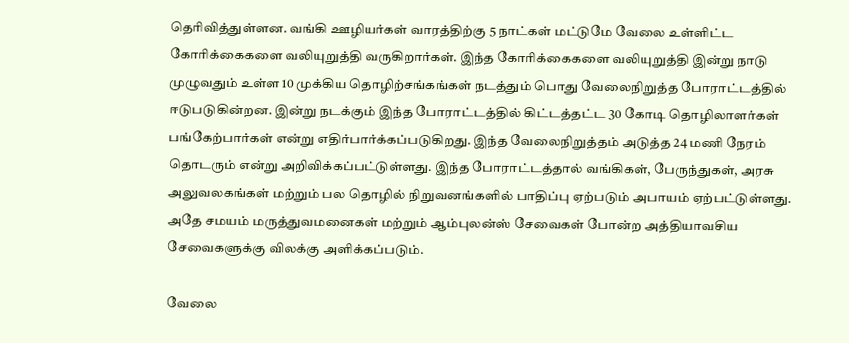தெரிவித்துள்ளன. வங்கி ஊழியர்கள் வாரத்திற்கு 5 நாட்கள் மட்டுமே வேலை உள்ளிட்ட கோரிக்கைகளை வலியுறுத்தி வருகிறார்கள். இந்த கோரிக்கைகளை வலியுறுத்தி இன்று நாடு முழுவதும் உள்ள 10 முக்கிய தொழிற்சங்கங்கள் நடத்தும் பொது வேலைநிறுத்த போராட்டத்தில் ஈடுபடுகின்றன. இன்று நடக்கும் இந்த போராட்டத்தில் கிட்டத்தட்ட 30 கோடி தொழிலாளர்கள் பங்கேற்பார்கள் என்று எதிர்பார்க்கப்படுகிறது. இந்த வேலைநிறுத்தம் அடுத்த 24 மணி நேரம் தொடரும் என்று அறிவிக்கப்பட்டுள்ளது. இந்த போராட்டத்தால் வங்கிகள், பேருந்துகள், அரசு அலுவலகங்கள் மற்றும் பல தொழில் நிறுவனங்களில் பாதிப்பு ஏற்படும் அபாயம் ஏற்பட்டுள்ளது. அதே சமயம் மருத்துவமனைகள் மற்றும் ஆம்புலன்ஸ் சேவைகள் போன்ற அத்தியாவசிய சேவைகளுக்கு விலக்கு அளிக்கப்படும்.

வேலை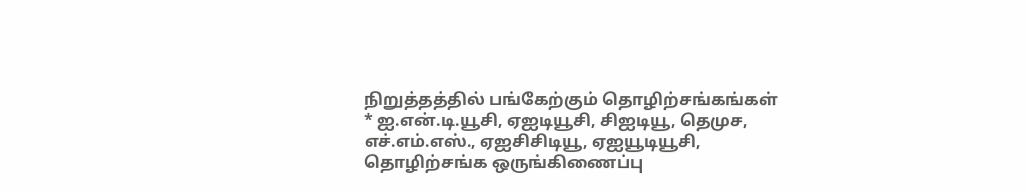நிறுத்தத்தில் பங்கேற்கும் தொழிற்சங்கங்கள்
* ஐ.என்.டி.யூசி, ஏஐடியூசி, சிஐடியூ, தெமுச, எச்.எம்.எஸ்., ஏஐசிசிடியூ, ஏஐயூடியூசி, தொழிற்சங்க ஒருங்கிணைப்பு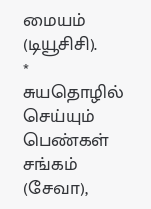மையம் (டியூசிசி).
* சுயதொழில் செய்யும் பெண்கள் சங்கம் (சேவா),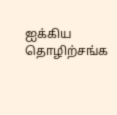ஐக்கிய தொழிற்சங்க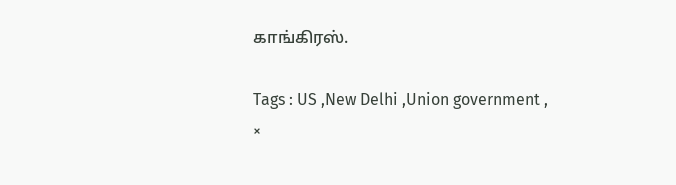காங்கிரஸ்.

Tags : US ,New Delhi ,Union government ,
×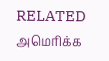RELATED அமெரிக்க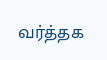வர்த்தக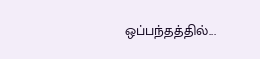ஒப்பந்தத்தில்...